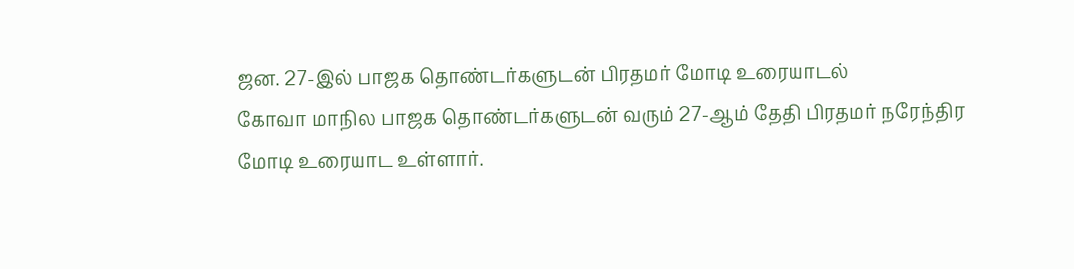ஜன. 27-இல் பாஜக தொண்டர்களுடன் பிரதமர் மோடி உரையாடல்
கோவா மாநில பாஜக தொண்டர்களுடன் வரும் 27-ஆம் தேதி பிரதமர் நரேந்திர மோடி உரையாட உள்ளார்.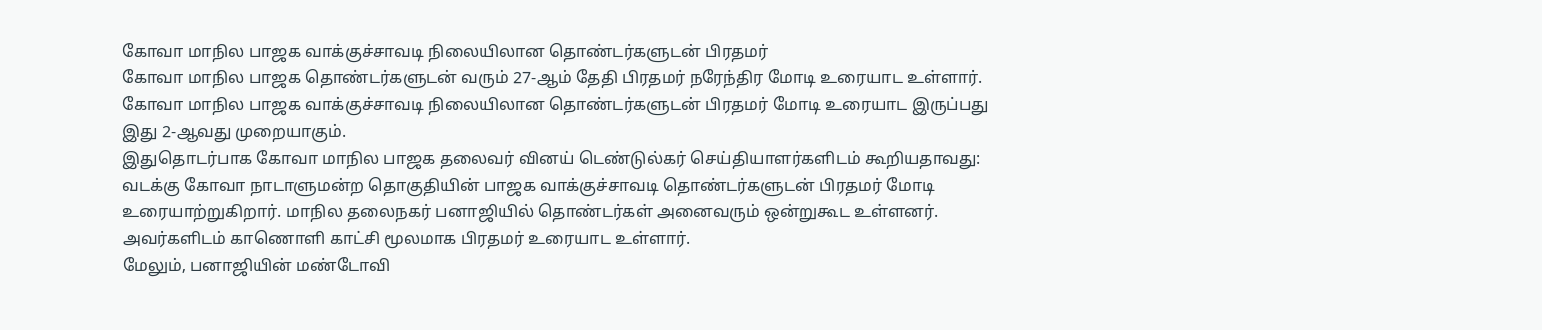கோவா மாநில பாஜக வாக்குச்சாவடி நிலையிலான தொண்டர்களுடன் பிரதமர்
கோவா மாநில பாஜக தொண்டர்களுடன் வரும் 27-ஆம் தேதி பிரதமர் நரேந்திர மோடி உரையாட உள்ளார். கோவா மாநில பாஜக வாக்குச்சாவடி நிலையிலான தொண்டர்களுடன் பிரதமர் மோடி உரையாட இருப்பது இது 2-ஆவது முறையாகும்.
இதுதொடர்பாக கோவா மாநில பாஜக தலைவர் வினய் டெண்டுல்கர் செய்தியாளர்களிடம் கூறியதாவது: வடக்கு கோவா நாடாளுமன்ற தொகுதியின் பாஜக வாக்குச்சாவடி தொண்டர்களுடன் பிரதமர் மோடி உரையாற்றுகிறார். மாநில தலைநகர் பனாஜியில் தொண்டர்கள் அனைவரும் ஒன்றுகூட உள்ளனர். அவர்களிடம் காணொளி காட்சி மூலமாக பிரதமர் உரையாட உள்ளார்.
மேலும், பனாஜியின் மண்டோவி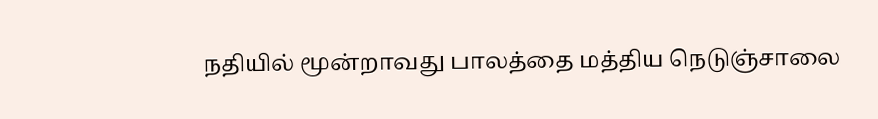நதியில் மூன்றாவது பாலத்தை மத்திய நெடுஞ்சாலை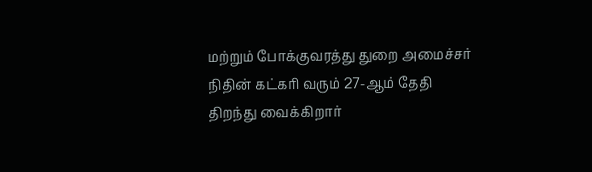மற்றும் போக்குவரத்து துறை அமைச்சர் நிதின் கட்கரி வரும் 27-ஆம் தேதி திறந்து வைக்கிறார்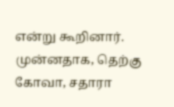என்று கூறினார்.
முன்னதாக, தெற்கு கோவா, சதாரா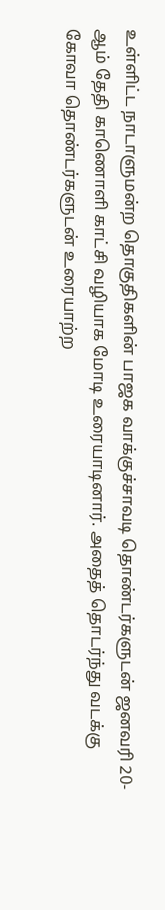உள்ளிட்ட நாடாளுமன்ற தொகுதிகளின் பாஜக வாக்குச்சாவடி தொண்டர்களுடன் ஜனவரி 20-ஆம் தேதி காணொளி காட்சி வழியாக மோடி உரையாடினார். அதைத் தொடர்ந்து வடக்கு கோவா தொண்டர்களுடன் உரையாற்ற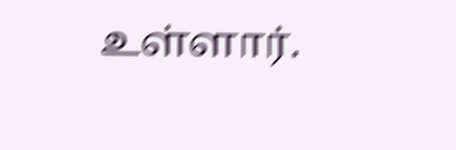உள்ளார்.